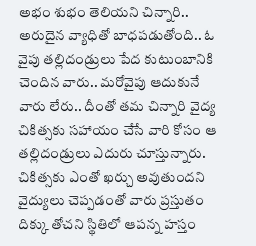అభం శుభం తెలియని చిన్నారి.. అరుదైన వ్యాధితో బాధపడుతోంది.. ఓ వైపు తల్లిదండ్రులు పేద కుటుంబానికి చెందిన వారు.. మరోవైపు ఆదుకునే వారు లేరు.. దీంతో తమ చిన్నారి వైద్య చికిత్సకు సహాయం చేసే వారి కోసం ఆ తల్లిదండ్రులు ఎదురు చూస్తున్నారు. చికిత్సకు ఎంతో ఖర్చు అవుతుందని వైద్యులు చెప్పడంతో వారు ప్రస్తుతం దిక్కు తోచని స్థితిలో ఆపన్న హస్తం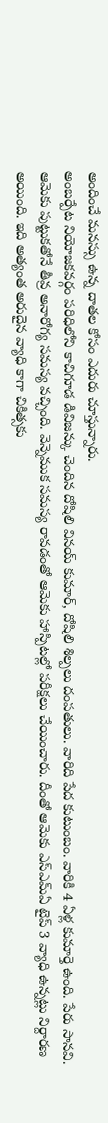అందించే మనస్సు ఉన్న దాతల కోసం ఎదురు చూస్తున్నారు.
అంబర్పేట నియోజకవర్గం పరిధిలోని కాచిగూడ డివిజన్కు చెందిన దోషిలి వినయ్ కుమార్, దోషిలి శిల్పలు దంపతులు. వారిది పేద కుటుంబం. వారికి 4 ఏళ్ల కుమార్తె ఉంది. పేరు సానవి. ఆమెకు పుట్టుకతోనే తీవ్ర అనారోగ్య సమస్య వచ్చింది. వెన్నెముక సమస్య రావడంతో ఆమెకు హాస్పిటల్లో పరీక్షలు చేయించారు. దీంతో ఆమెకు ఎస్ఎమ్ఏ టైప్ 3 వ్యాధి ఉన్నట్లు నిర్దారణ అయింది. ఇది అత్యంత అరుదైన వ్యాధి కాగా చికిత్సకు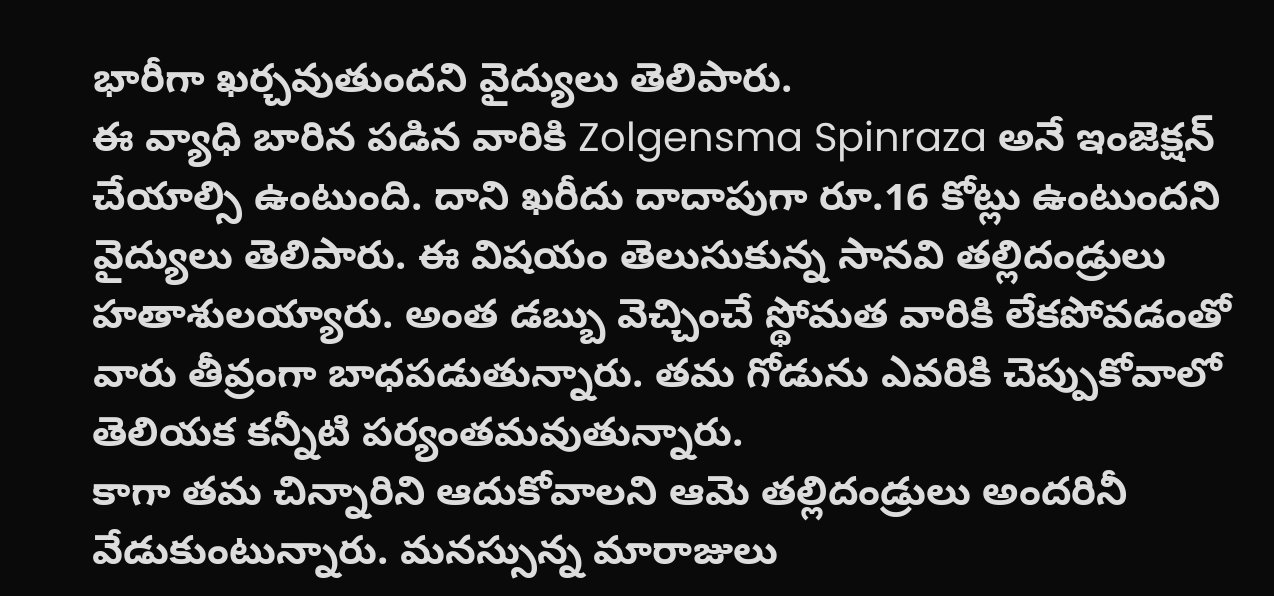భారీగా ఖర్చవుతుందని వైద్యులు తెలిపారు.
ఈ వ్యాధి బారిన పడిన వారికి Zolgensma Spinraza అనే ఇంజెక్షన్ చేయాల్సి ఉంటుంది. దాని ఖరీదు దాదాపుగా రూ.16 కోట్లు ఉంటుందని వైద్యులు తెలిపారు. ఈ విషయం తెలుసుకున్న సానవి తల్లిదండ్రులు హతాశులయ్యారు. అంత డబ్బు వెచ్చించే స్థోమత వారికి లేకపోవడంతో వారు తీవ్రంగా బాధపడుతున్నారు. తమ గోడును ఎవరికి చెప్పుకోవాలో తెలియక కన్నీటి పర్యంతమవుతున్నారు.
కాగా తమ చిన్నారిని ఆదుకోవాలని ఆమె తల్లిదండ్రులు అందరినీ వేడుకుంటున్నారు. మనస్సున్న మారాజులు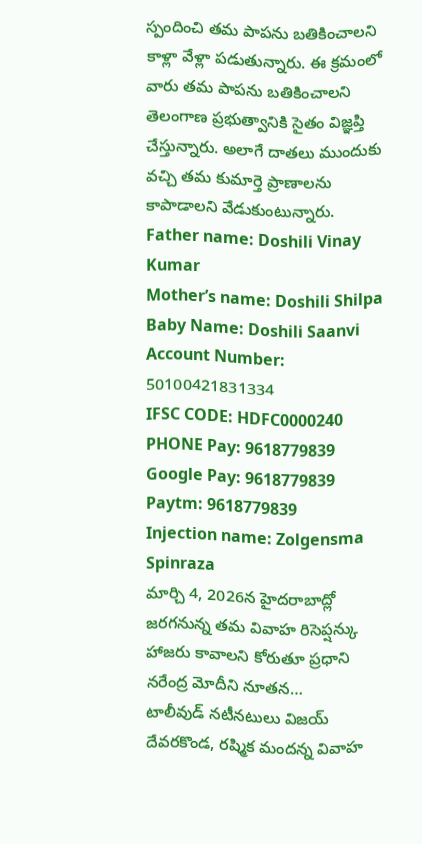స్పందించి తమ పాపను బతికించాలని కాళ్లా వేళ్లా పడుతున్నారు. ఈ క్రమంలో వారు తమ పాపను బతికించాలని తెలంగాణ ప్రభుత్వానికి సైతం విజ్ఞప్తి చేస్తున్నారు. అలాగే దాతలు ముందుకు వచ్చి తమ కుమార్తె ప్రాణాలను కాపాడాలని వేడుకుంటున్నారు.
Father name: Doshili Vinay Kumar
Mother’s name: Doshili Shilpa
Baby Name: Doshili Saanvi
Account Number: 50100421831334
IFSC CODE: HDFC0000240
PHONE Pay: 9618779839
Google Pay: 9618779839
Paytm: 9618779839
Injection name: Zolgensma Spinraza
మార్చి 4, 2026న హైదరాబాద్లో జరగనున్న తమ వివాహ రిసెప్షన్కు హాజరు కావాలని కోరుతూ ప్రధాని నరేంద్ర మోదీని నూతన…
టాలీవుడ్ నటీనటులు విజయ్ దేవరకొండ, రష్మిక మందన్న వివాహ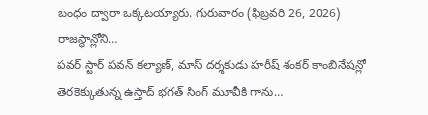బంధం ద్వారా ఒక్కటయ్యారు. గురువారం (ఫిబ్రవరి 26, 2026) రాజస్థాన్లోని…
పవర్ స్టార్ పవన్ కల్యాణ్, మాస్ దర్శకుడు హరీష్ శంకర్ కాంబినేషన్లో తెరకెక్కుతున్న ఉస్తాద్ భగత్ సింగ్ మూవీకి గాను…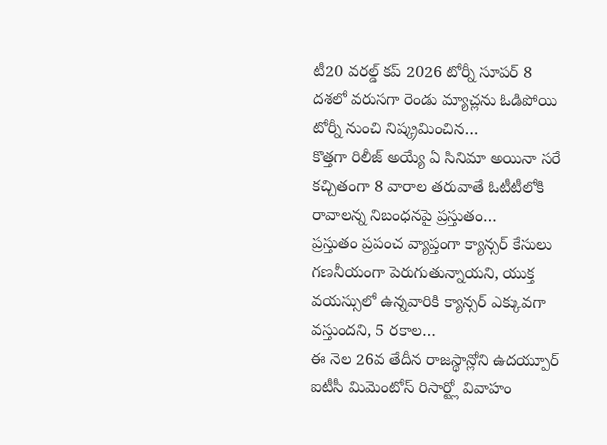టీ20 వరల్డ్ కప్ 2026 టోర్నీ సూపర్ 8 దశలో వరుసగా రెండు మ్యాచ్లను ఓడిపోయి టోర్నీ నుంచి నిష్క్రమించిన…
కొత్తగా రిలీజ్ అయ్యే ఏ సినిమా అయినా సరే కచ్చితంగా 8 వారాల తరువాతే ఓటీటీలోకి రావాలన్న నిబంధనపై ప్రస్తుతం…
ప్రస్తుతం ప్రపంచ వ్యాప్తంగా క్యాన్సర్ కేసులు గణనీయంగా పెరుగుతున్నాయని, యుక్త వయస్సులో ఉన్నవారికి క్యాన్సర్ ఎక్కువగా వస్తుందని, 5 రకాల…
ఈ నెల 26వ తేదీన రాజస్థాన్లోని ఉదయ్పూర్ ఐటీసీ మిమెంటోస్ రిసార్ట్లో వివాహం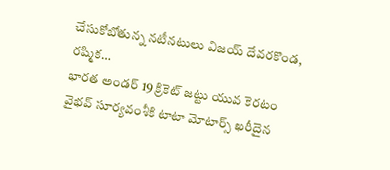చేసుకోబోతున్న నటీనటులు విజయ్ దేవరకొండ, రష్మిక…
భారత అండర్ 19 క్రికెట్ జట్టు యువ కెరటం వైభవ్ సూర్యవంశీకి టాటా మోటార్స్ ఖరీదైన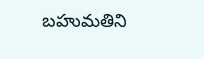బహుమతిని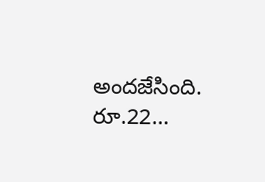అందజేసింది. రూ.22…